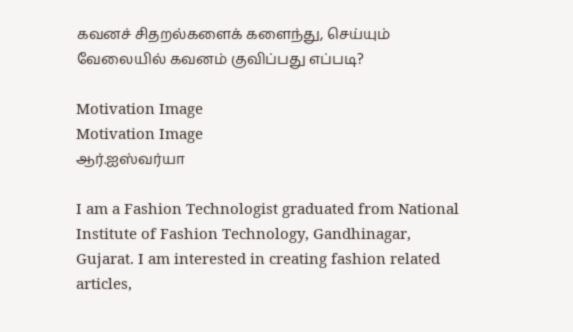கவனச் சிதறல்களைக் களைந்து, செய்யும் வேலையில் கவனம் குவிப்பது எப்படி?

Motivation Image
Motivation Image
ஆர்.ஐஸ்வர்யா

I am a Fashion Technologist graduated from National Institute of Fashion Technology, Gandhinagar, Gujarat. I am interested in creating fashion related articles,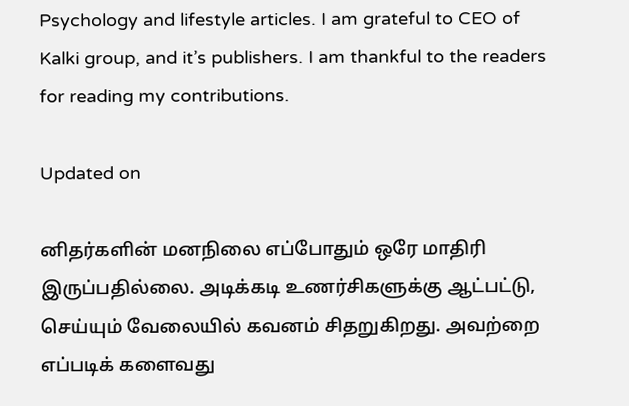Psychology and lifestyle articles. I am grateful to CEO of Kalki group, and it’s publishers. I am thankful to the readers for reading my contributions.

Updated on

னிதர்களின் மனநிலை எப்போதும் ஒரே மாதிரி இருப்பதில்லை. அடிக்கடி உணர்சிகளுக்கு ஆட்பட்டு, செய்யும் வேலையில் கவனம் சிதறுகிறது. அவற்றை எப்படிக் களைவது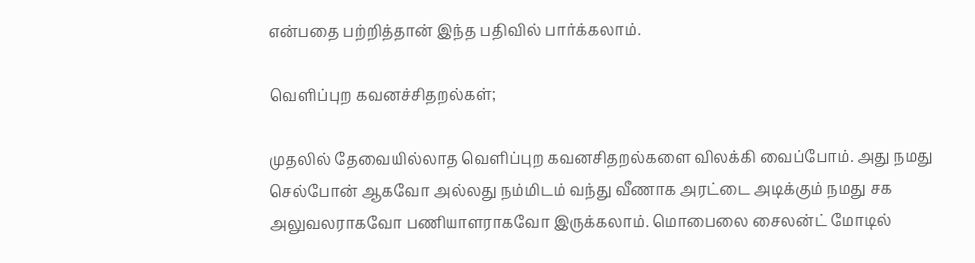என்பதை பற்றித்தான் இந்த பதிவில் பார்க்கலாம்.

வெளிப்புற கவனச்சிதறல்கள்;

முதலில் தேவையில்லாத வெளிப்புற கவனசிதறல்களை விலக்கி வைப்போம். அது நமது செல்போன் ஆகவோ அல்லது நம்மிடம் வந்து வீணாக அரட்டை அடிக்கும் நமது சக அலுவலராகவோ பணியாளராகவோ இருக்கலாம். மொபைலை சைலன்ட் மோடில்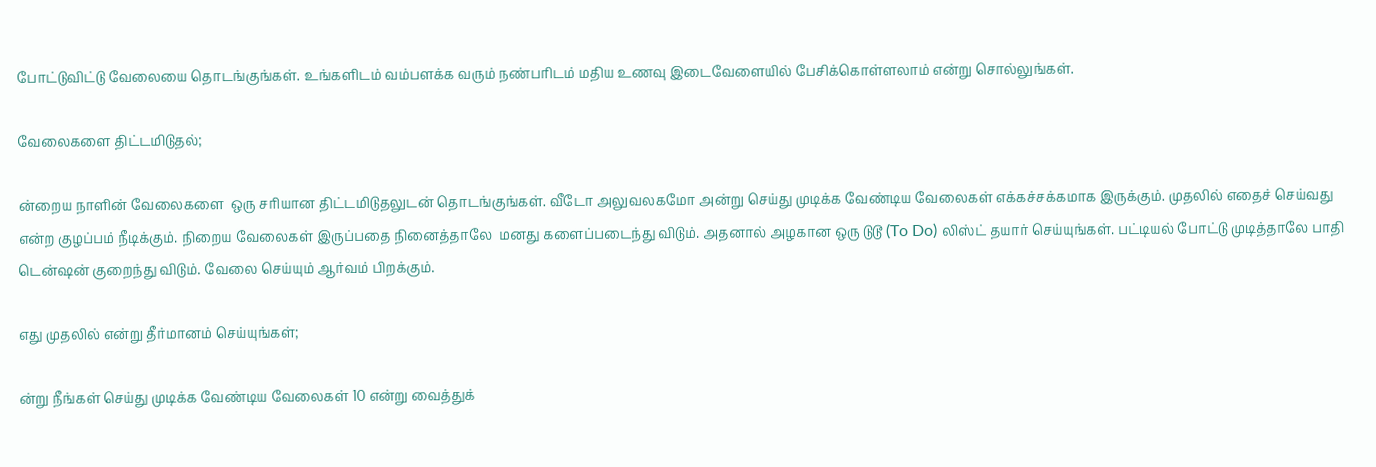போட்டுவிட்டு வேலையை தொடங்குங்கள். உங்களிடம் வம்பளக்க வரும் நண்பரிடம் மதிய உணவு இடைவேளையில் பேசிக்கொள்ளலாம் என்று சொல்லுங்கள்.

வேலைகளை திட்டமிடுதல்;

ன்றைய நாளின் வேலைகளை  ஒரு சரியான திட்டமிடுதலுடன் தொடங்குங்கள். வீடோ அலுவலகமோ அன்று செய்து முடிக்க வேண்டிய வேலைகள் எக்கச்சக்கமாக இருக்கும். முதலில் எதைச் செய்வது என்ற குழப்பம் நீடிக்கும். நிறைய வேலைகள் இருப்பதை நினைத்தாலே  மனது களைப்படைந்து விடும். அதனால் அழகான ஒரு டுடூ (To Do) லிஸ்ட் தயார் செய்யுங்கள். பட்டியல் போட்டு முடித்தாலே பாதி டென்ஷன் குறைந்து விடும். வேலை செய்யும் ஆர்வம் பிறக்கும்.

எது முதலில் என்று தீர்மானம் செய்யுங்கள்;

ன்று நீங்கள் செய்து முடிக்க வேண்டிய வேலைகள் 10 என்று வைத்துக்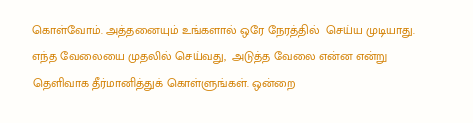கொள்வோம். அத்தனையும் உங்களால் ஒரே நேரத்தில்  செய்ய முடியாது. எந்த வேலையை முதலில் செய்வது,  அடுத்த வேலை என்ன என்று தெளிவாக தீர்மானித்துக் கொள்ளுங்கள். ஒன்றை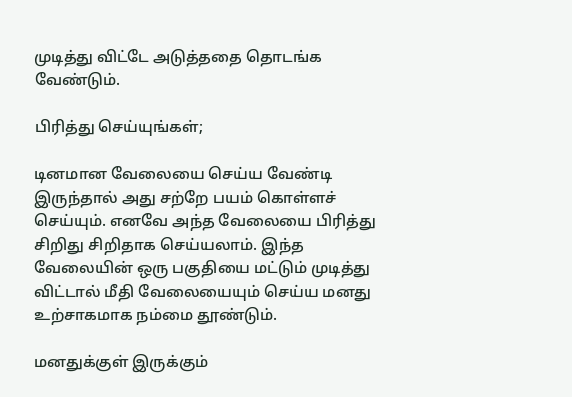முடித்து விட்டே அடுத்ததை தொடங்க வேண்டும்.

பிரித்து செய்யுங்கள்;

டினமான வேலையை செய்ய வேண்டி இருந்தால் அது சற்றே பயம் கொள்ளச் செய்யும். எனவே அந்த வேலையை பிரித்து சிறிது சிறிதாக செய்யலாம். இந்த வேலையின் ஒரு பகுதியை மட்டும் முடித்து விட்டால் மீதி வேலையையும் செய்ய மனது உற்சாகமாக நம்மை தூண்டும்.

மனதுக்குள் இருக்கும்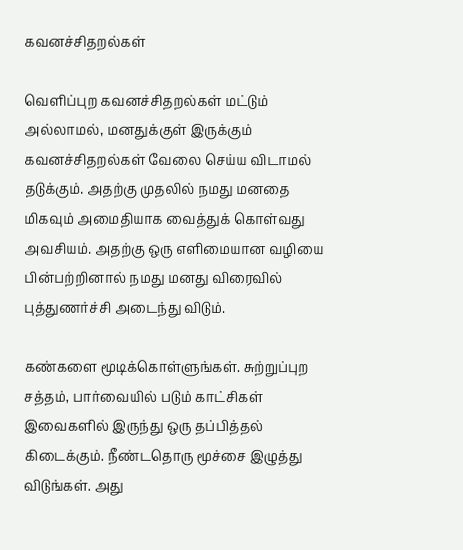கவனச்சிதறல்கள்

வெளிப்புற கவனச்சிதறல்கள் மட்டும் அல்லாமல், மனதுக்குள் இருக்கும் கவனச்சிதறல்கள் வேலை செய்ய விடாமல் தடுக்கும். அதற்கு முதலில் நமது மனதை மிகவும் அமைதியாக வைத்துக் கொள்வது அவசியம். அதற்கு ஒரு எளிமையான வழியை பின்பற்றினால் நமது மனது விரைவில் புத்துணர்ச்சி அடைந்து விடும்.

கண்களை மூடிக்கொள்ளுங்கள். சுற்றுப்புற சத்தம், பார்வையில் படும் காட்சிகள் இவைகளில் இருந்து ஒரு தப்பித்தல் கிடைக்கும். நீண்டதொரு மூச்சை இழுத்து விடுங்கள். அது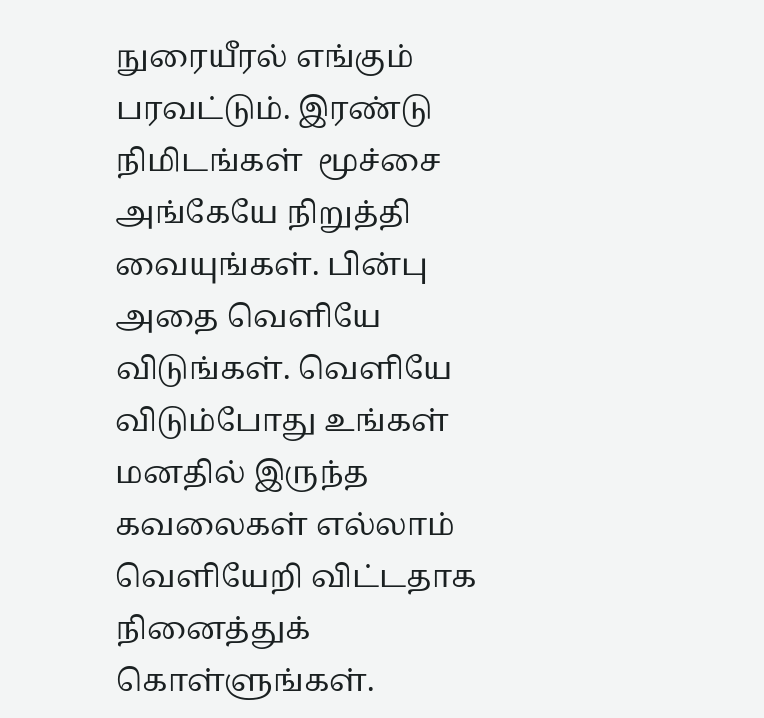நுரையீரல் எங்கும் பரவட்டும். இரண்டு நிமிடங்கள்  மூச்சை அங்கேயே நிறுத்தி வையுங்கள். பின்பு அதை வெளியே விடுங்கள். வெளியே விடும்போது உங்கள் மனதில் இருந்த கவலைகள் எல்லாம் வெளியேறி விட்டதாக நினைத்துக் கொள்ளுங்கள்.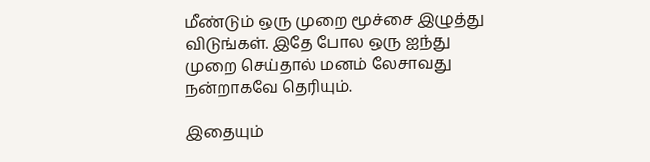மீண்டும் ஒரு முறை மூச்சை இழுத்து விடுங்கள். இதே போல ஒரு ஐந்து முறை செய்தால் மனம் லேசாவது நன்றாகவே தெரியும்.

இதையும்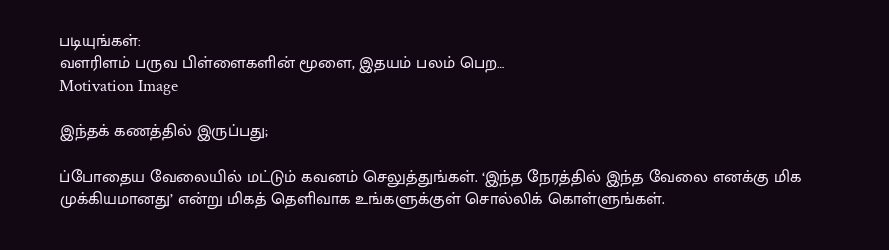படியுங்கள்:
வளரிளம் பருவ பிள்ளைகளின் மூளை, இதயம் பலம் பெற…
Motivation Image

இந்தக் கணத்தில் இருப்பது;

ப்போதைய வேலையில் மட்டும் கவனம் செலுத்துங்கள். ‘இந்த நேரத்தில் இந்த வேலை எனக்கு மிக முக்கியமானது’ என்று மிகத் தெளிவாக உங்களுக்குள் சொல்லிக் கொள்ளுங்கள்.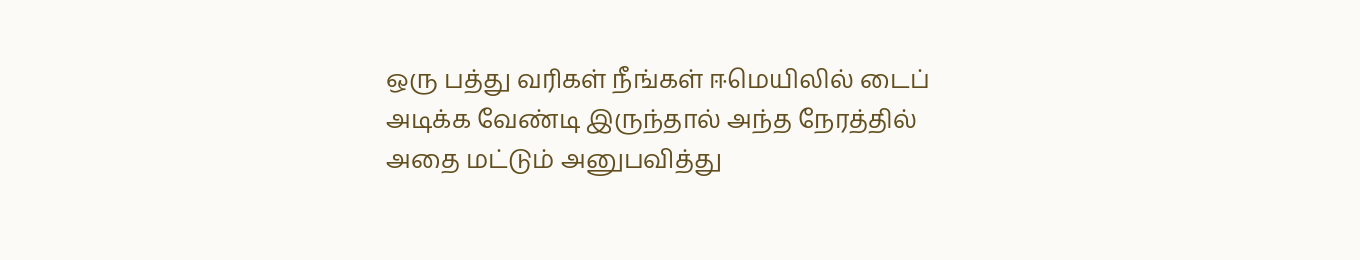ஒரு பத்து வரிகள் நீங்கள் ஈமெயிலில் டைப் அடிக்க வேண்டி இருந்தால் அந்த நேரத்தில் அதை மட்டும் அனுபவித்து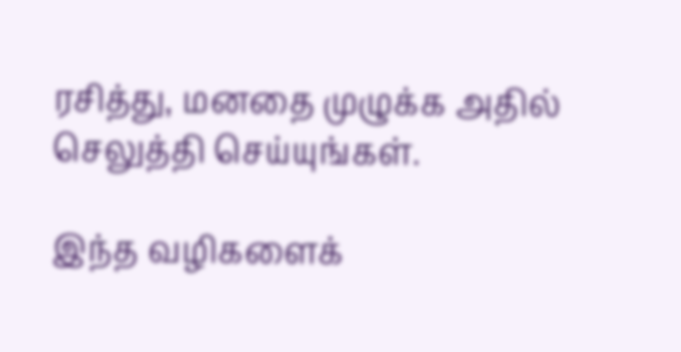ரசித்து, மனதை முழுக்க அதில் செலுத்தி செய்யுங்கள்.

இந்த வழிகளைக்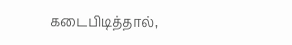கடைபிடித்தால்,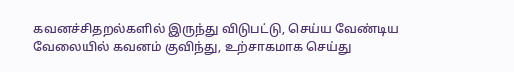கவனச்சிதறல்களில் இருந்து விடுபட்டு, செய்ய வேண்டிய வேலையில் கவனம் குவிந்து, உற்சாகமாக செய்து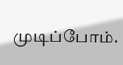முடிப்போம்.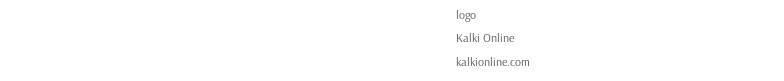logo
Kalki Online
kalkionline.com